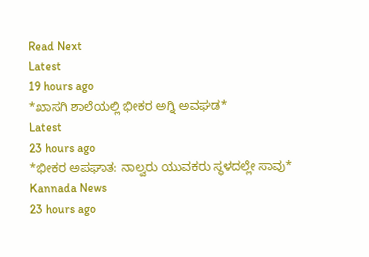Read Next
Latest
19 hours ago
*ಖಾಸಗಿ ಶಾಲೆಯಲ್ಲಿ ಭೀಕರ ಅಗ್ನಿ ಅವಘಡ*
Latest
23 hours ago
*ಭೀಕರ ಅಪಘಾತ: ನಾಲ್ವರು ಯುವಕರು ಸ್ಥಳದಲ್ಲೇ ಸಾವು*
Kannada News
23 hours ago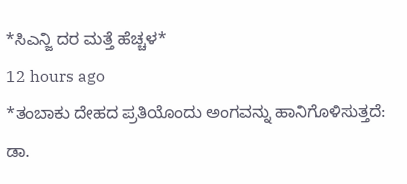*ಸಿಎನ್ಜಿ ದರ ಮತ್ತೆ ಹೆಚ್ಚಳ*
12 hours ago
*ತಂಬಾಕು ದೇಹದ ಪ್ರತಿಯೊಂದು ಅಂಗವನ್ನು ಹಾನಿಗೊಳಿಸುತ್ತದೆ: ಡಾ.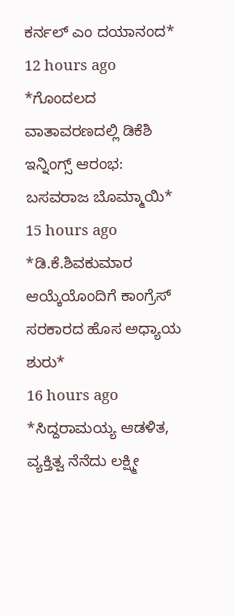ಕರ್ನಲ್ ಎಂ ದಯಾನಂದ*
12 hours ago
*ಗೊಂದಲದ ವಾತಾವರಣದಲ್ಲಿ ಡಿಕೆಶಿ ಇನ್ನಿಂಗ್ಸ್ ಆರಂಭ: ಬಸವರಾಜ ಬೊಮ್ಮಾಯಿ*
15 hours ago
*ಡಿ.ಕೆ.ಶಿವಕುಮಾರ ಆಯ್ಕೆಯೊಂದಿಗೆ ಕಾಂಗ್ರೆಸ್ ಸರಕಾರದ ಹೊಸ ಅಧ್ಯಾಯ ಶುರು*
16 hours ago
*ಸಿದ್ದರಾಮಯ್ಯ ಆಡಳಿತ, ವ್ಯಕ್ತಿತ್ವ ನೆನೆದು ಲಕ್ಷ್ಮೀ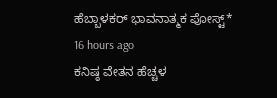ಹೆಬ್ಬಾಳಕರ್ ಭಾವನಾತ್ಮಕ ಪೋಸ್ಟ್*
16 hours ago
ಕನಿಷ್ಠ ವೇತನ ಹೆಚ್ಚಳ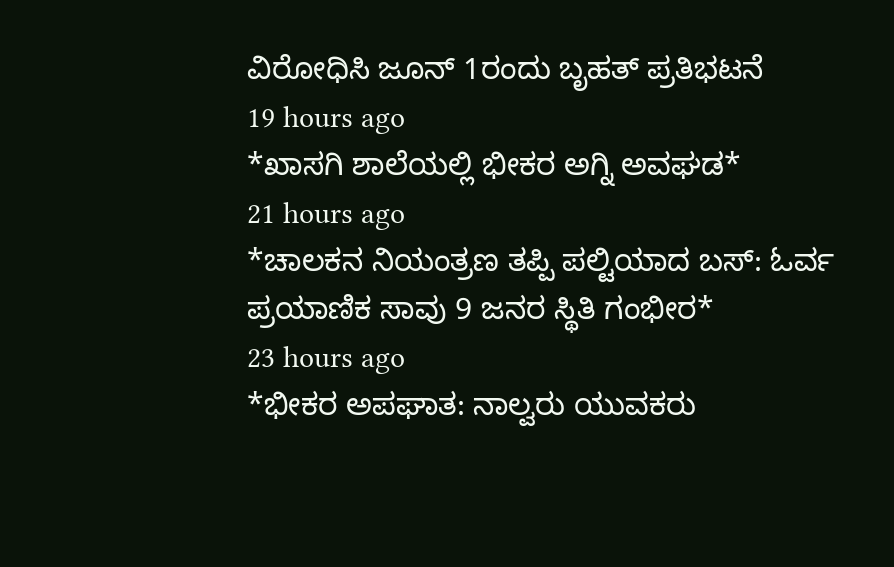ವಿರೋಧಿಸಿ ಜೂನ್ 1ರಂದು ಬೃಹತ್ ಪ್ರತಿಭಟನೆ
19 hours ago
*ಖಾಸಗಿ ಶಾಲೆಯಲ್ಲಿ ಭೀಕರ ಅಗ್ನಿ ಅವಘಡ*
21 hours ago
*ಚಾಲಕನ ನಿಯಂತ್ರಣ ತಪ್ಪಿ ಪಲ್ಟಿಯಾದ ಬಸ್: ಓರ್ವ ಪ್ರಯಾಣಿಕ ಸಾವು 9 ಜನರ ಸ್ಥಿತಿ ಗಂಭೀರ*
23 hours ago
*ಭೀಕರ ಅಪಘಾತ: ನಾಲ್ವರು ಯುವಕರು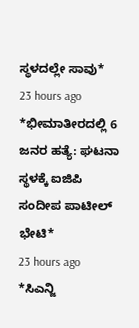ಸ್ಥಳದಲ್ಲೇ ಸಾವು*
23 hours ago
*ಭೀಮಾತೀರದಲ್ಲಿ 6 ಜನರ ಹತ್ಯೆ: ಘಟನಾ ಸ್ಥಳಕ್ಕೆ ಐಜಿಪಿ ಸಂದೀಪ ಪಾಟೀಲ್ ಭೇಟಿ*
23 hours ago
*ಸಿಎನ್ಜಿ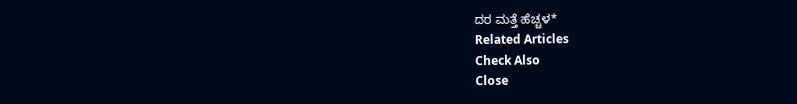ದರ ಮತ್ತೆ ಹೆಚ್ಚಳ*
Related Articles
Check Also
Close